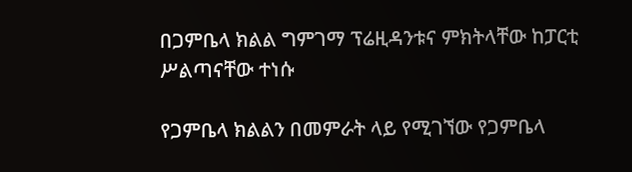በጋምቤላ ክልል ግምገማ ፕሬዚዳንቱና ምክትላቸው ከፓርቲ ሥልጣናቸው ተነሱ

የጋምቤላ ክልልን በመምራት ላይ የሚገኘው የጋምቤላ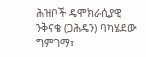ሕዝቦች ዴሞክራሲያዊ ንቅናቄ (ጋሕዴን) ባካሄደው ግምገማ፣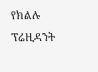የክልሉ ፕሬዚዳንት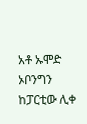አቶ ኡሞድ ኦቦንግን ከፓርቲው ሊቀ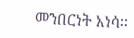መንበርነት አነሳ፡፡